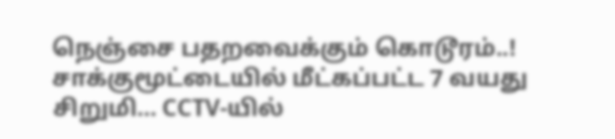நெஞ்சை பதறவைக்கும் கொடூரம்..! சாக்குமூட்டையில் மீட்கப்பட்ட 7 வயது சிறுமி… CCTV-யில்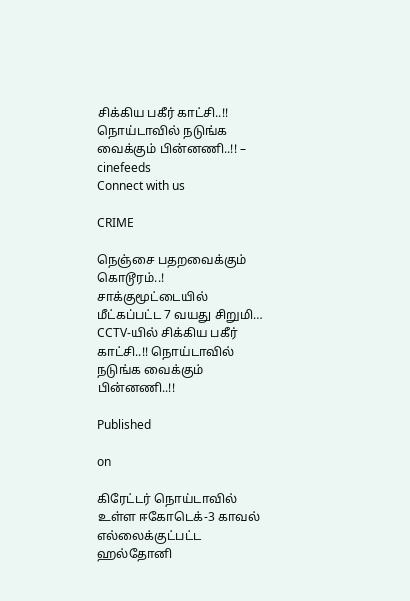சிக்கிய பகீர் காட்சி..!! நொய்டாவில் நடுங்க வைக்கும் பின்னணி..!! – cinefeeds
Connect with us

CRIME

நெஞ்சை பதறவைக்கும் கொடூரம்..! சாக்குமூட்டையில் மீட்கப்பட்ட 7 வயது சிறுமி… CCTV-யில் சிக்கிய பகீர் காட்சி..!! நொய்டாவில் நடுங்க வைக்கும் பின்னணி..!!

Published

on

கிரேட்டர் நொய்டாவில் உள்ள ஈகோடெக்-3 காவல் எல்லைக்குட்பட்ட ஹல்தோனி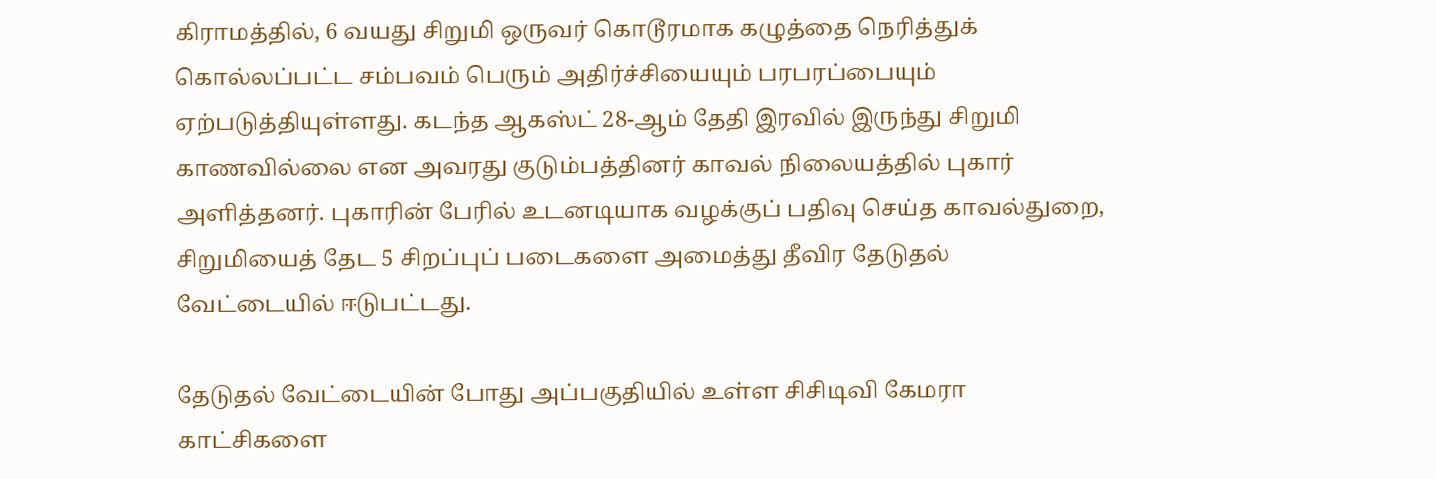கிராமத்தில், 6 வயது சிறுமி ஒருவர் கொடூரமாக கழுத்தை நெரித்துக் கொல்லப்பட்ட சம்பவம் பெரும் அதிர்ச்சியையும் பரபரப்பையும் ஏற்படுத்தியுள்ளது. கடந்த ஆகஸ்ட் 28-ஆம் தேதி இரவில் இருந்து சிறுமி காணவில்லை என அவரது குடும்பத்தினர் காவல் நிலையத்தில் புகார் அளித்தனர். புகாரின் பேரில் உடனடியாக வழக்குப் பதிவு செய்த காவல்துறை, சிறுமியைத் தேட 5 சிறப்புப் படைகளை அமைத்து தீவிர தேடுதல் வேட்டையில் ஈடுபட்டது.

தேடுதல் வேட்டையின் போது அப்பகுதியில் உள்ள சிசிடிவி கேமரா காட்சிகளை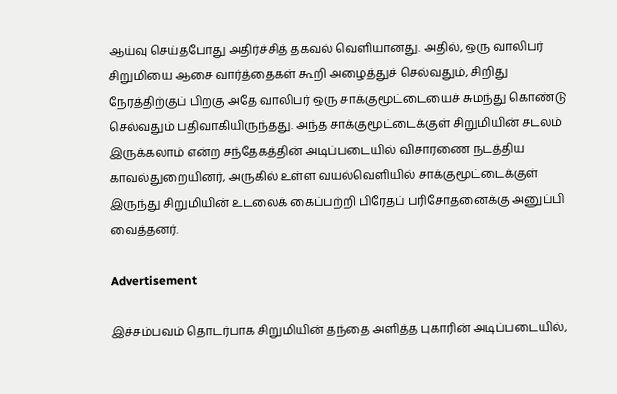ஆய்வு செய்தபோது அதிர்ச்சித் தகவல் வெளியானது. அதில், ஒரு வாலிபர் சிறுமியை ஆசை வார்த்தைகள் கூறி அழைத்துச் செல்வதும், சிறிது நேரத்திற்குப் பிறகு அதே வாலிபர் ஒரு சாக்குமூட்டையைச் சுமந்து கொண்டு செல்வதும் பதிவாகியிருந்தது. அந்த சாக்குமூட்டைக்குள் சிறுமியின் சடலம் இருக்கலாம் என்ற சந்தேகத்தின் அடிப்படையில் விசாரணை நடத்திய காவல்துறையினர், அருகில் உள்ள வயல்வெளியில் சாக்குமூட்டைக்குள் இருந்து சிறுமியின் உடலைக் கைப்பற்றி பிரேதப் பரிசோதனைக்கு அனுப்பி வைத்தனர்.

Advertisement

இச்சம்பவம் தொடர்பாக சிறுமியின் தந்தை அளித்த புகாரின் அடிப்படையில்,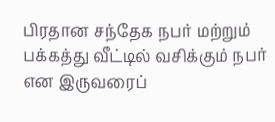பிரதான சந்தேக நபர் மற்றும் பக்கத்து வீட்டில் வசிக்கும் நபர் என இருவரைப்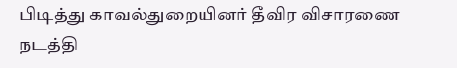பிடித்து காவல்துறையினர் தீவிர விசாரணை நடத்தி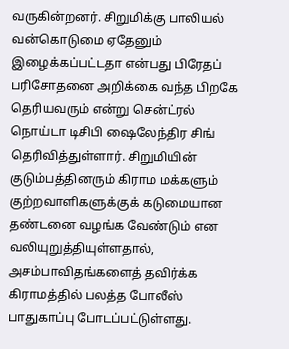வருகின்றனர். சிறுமிக்கு பாலியல் வன்கொடுமை ஏதேனும் இழைக்கப்பட்டதா என்பது பிரேதப் பரிசோதனை அறிக்கை வந்த பிறகே தெரியவரும் என்று சென்ட்ரல் நொய்டா டிசிபி ஷைலேந்திர சிங் தெரிவித்துள்ளார். சிறுமியின் குடும்பத்தினரும் கிராம மக்களும் குற்றவாளிகளுக்குக் கடுமையான தண்டனை வழங்க வேண்டும் என வலியுறுத்தியுள்ளதால், அசம்பாவிதங்களைத் தவிர்க்க கிராமத்தில் பலத்த போலீஸ் பாதுகாப்பு போடப்பட்டுள்ளது.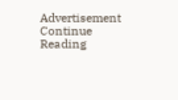Advertisement
Continue Reading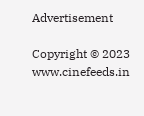Advertisement

Copyright © 2023 www.cinefeeds.in